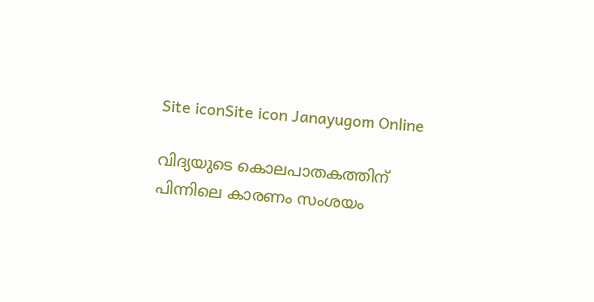Site iconSite icon Janayugom Online

വിദ്യയുടെ കൊലപാതകത്തിന് പിന്നിലെ കാരണം സംശയം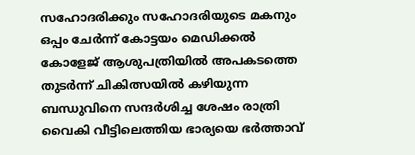സഹോദരിക്കും സഹോദരിയുടെ മകനും ഒപ്പം ചേര്‍ന്ന് കോട്ടയം മെഡിക്കല്‍ കോളേജ് ആശുപത്രിയില്‍ അപകടത്തെ തുടര്‍ന്ന് ചികിത്സയില്‍ കഴിയുന്ന ബന്ധുവിനെ സന്ദര്‍ശിച്ച ശേഷം രാത്രി വൈകി വീട്ടിലെത്തിയ ഭാര്യയെ ഭര്‍ത്താവ്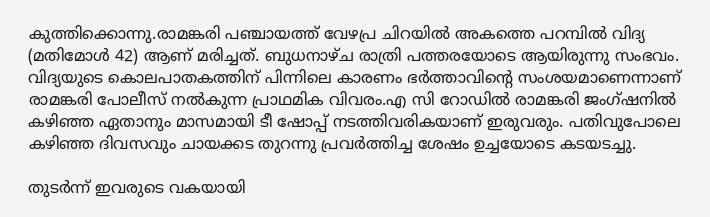കുത്തിക്കൊന്നു.രാമങ്കരി പഞ്ചായത്ത് വേഴപ്ര ചിറയില്‍ അകത്തെ പറമ്പില്‍ വിദ്യ (മതിമോള്‍ 42) ആണ് മരിച്ചത്. ബുധനാഴ്ച രാത്രി പത്തരയോടെ ആയിരുന്നു സംഭവം. വിദ്യയുടെ കൊലപാതകത്തിന് പിന്നിലെ കാരണം ഭര്‍ത്താവിന്റെ സംശയമാണെന്നാണ് രാമങ്കരി പോലീസ് നല്‍കുന്ന പ്രാഥമിക വിവരം.എ സി റോഡില്‍ രാമങ്കരി ജംഗ്ഷനില്‍ കഴിഞ്ഞ ഏതാനും മാസമായി ടീ ഷോപ്പ് നടത്തിവരികയാണ് ഇരുവരും. പതിവുപോലെ കഴിഞ്ഞ ദിവസവും ചായക്കട തുറന്നു പ്രവര്‍ത്തിച്ച ശേഷം ഉച്ചയോടെ കടയടച്ചു.

തുടര്‍ന്ന് ഇവരുടെ വകയായി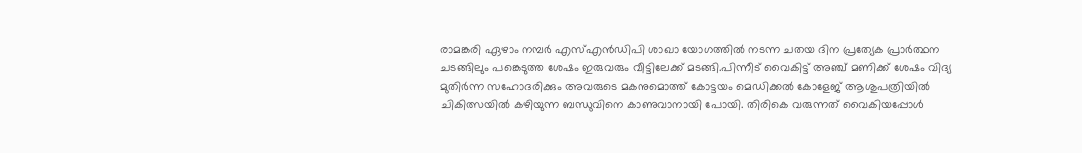രാമങ്കരി ഏഴാം നമ്പര്‍ എസ്എന്‍ഡിപി ശാഖാ യോഗത്തില്‍ നടന്ന ചതയ ദിന പ്രത്യേക പ്രാര്‍ത്ഥന ചടങ്ങിലും പങ്കെടുത്ത ശേഷം ഇരുവരും വീട്ടിലേക്ക് മടങ്ങി.പിന്നീട് വൈകിട്ട് അഞ്ച് മണിക്ക് ശേഷം വിദ്യ മുതിര്‍ന്ന സഹോദരിക്കും അവരുടെ മകനുമൊത്ത് കോട്ടയം മെഡിക്കല്‍ കോളേജ് ആശുപത്രിയില്‍ ചികിത്സയില്‍ കഴിയുന്ന ബന്ധുവിനെ കാണുവാനായി പോയി. തിരികെ വരുന്നത് വൈകിയപ്പോള്‍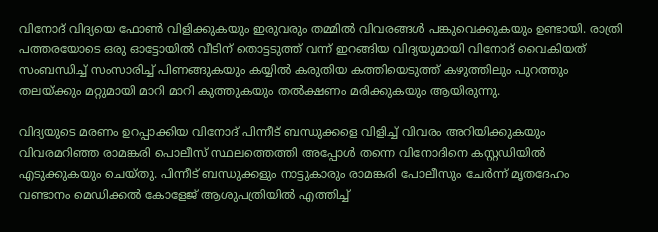വിനോദ് വിദ്യയെ ഫോണ്‍ വിളിക്കുകയും ഇരുവരും തമ്മില്‍ വിവരങ്ങള്‍ പങ്കുവെക്കുകയും ഉണ്ടായി. രാത്രി പത്തരയോടെ ഒരു ഓട്ടോയില്‍ വീടിന് തൊട്ടടുത്ത് വന്ന് ഇറങ്ങിയ വിദ്യയുമായി വിനോദ് വൈകിയത് സംബന്ധിച്ച് സംസാരിച്ച് പിണങ്ങുകയും കയ്യില്‍ കരുതിയ കത്തിയെടുത്ത് കഴുത്തിലും പുറത്തും തലയ്ക്കും മറ്റുമായി മാറി മാറി കുത്തുകയും തല്‍ക്ഷണം മരിക്കുകയും ആയിരുന്നു.

വിദ്യയുടെ മരണം ഉറപ്പാക്കിയ വിനോദ് പിന്നീട് ബന്ധുക്കളെ വിളിച്ച് വിവരം അറിയിക്കുകയും വിവരമറിഞ്ഞ രാമങ്കരി പൊലീസ് സ്ഥലത്തെത്തി അപ്പോള്‍ തന്നെ വിനോദിനെ കസ്റ്റഡിയില്‍ എടുക്കുകയും ചെയ്തു. പിന്നീട് ബന്ധുക്കളും നാട്ടുകാരും രാമങ്കരി പോലീസും ചേര്‍ന്ന് മൃതദേഹം വണ്ടാനം മെഡിക്കല്‍ കോളേജ് ആശുപത്രിയില്‍ എത്തിച്ച്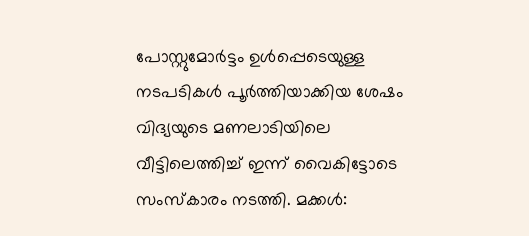പോസ്റ്റുമോര്‍ട്ടം ഉള്‍പ്പെടെയുള്ള നടപടികള്‍ പൂര്‍ത്തിയാക്കിയ ശേഷം വിദ്യയുടെ മണലാടിയിലെ വീട്ടിലെത്തിച്ച് ഇന്ന് വൈകിട്ടോടെ സംസ്‌കാരം നടത്തി. മക്കള്‍: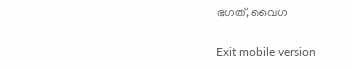ഭഗത്, വൈഗ

Exit mobile version